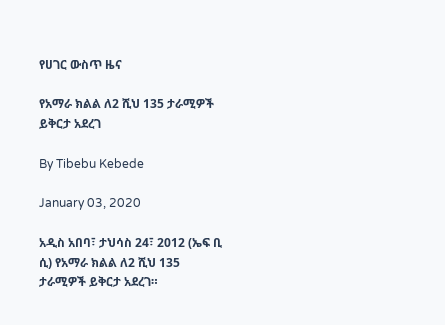የሀገር ውስጥ ዜና

የአማራ ክልል ለ2 ሺህ 135 ታራሚዎች ይቅርታ አደረገ

By Tibebu Kebede

January 03, 2020

አዲስ አበባ፣ ታህሳስ 24፣ 2012 (ኤፍ ቢ ሲ) የአማራ ክልል ለ2 ሺህ 135 ታራሚዎች ይቅርታ አደረገ።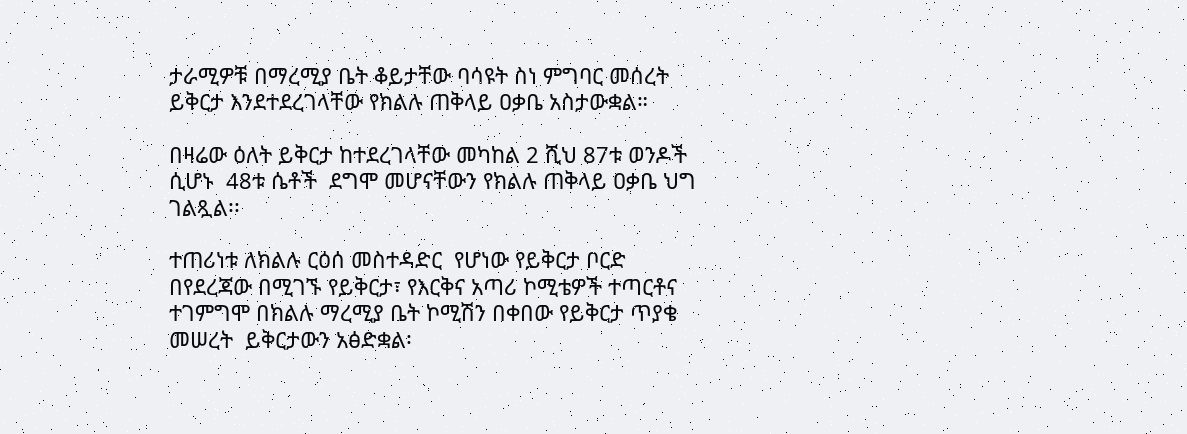ታራሚዎቹ በማረሚያ ቤት ቆይታቸው ባሳዩት ስነ ምግባር መሰረት ይቅርታ እንደተደረገላቸው የክልሉ ጠቅላይ ዐቃቤ አስታውቋል።

በዛሬው ዕለት ይቅርታ ከተደረገላቸው መካከል 2 ሺህ 87ቱ ወንዶች ሲሆኑ  48ቱ ሴቶች  ደግሞ መሆናቸውን የክልሉ ጠቅላይ ዐቃቤ ህግ ገልጿል፡፡

ተጠሪነቱ ለክልሉ ርዕሰ መስተዳድር  የሆነው የይቅርታ ቦርድ  በየደረጃው በሚገኙ የይቅርታ፣ የእርቅና አጣሪ ኮሚቴዎች ተጣርቶና ተገምግሞ በክልሉ ማረሚያ ቤት ኮሚሽን በቀበው የይቅርታ ጥያቄ መሠረት  ይቅርታውን አፅድቋል፡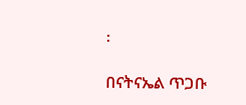፡

በናትናኤል ጥጋቡ